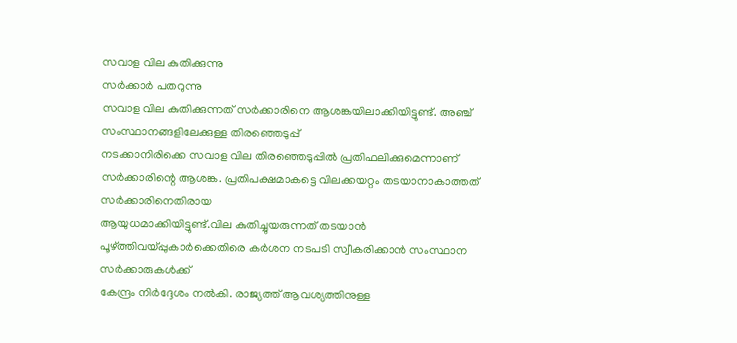സവാള വില കുതിക്കുന്നു
സർക്കാർ പതറുന്നു
സവാള വില കുതിക്കുന്നത് സർക്കാരിനെ ആശങ്കയിലാക്കിയിട്ടുണ്ട്. അഞ്ച് സംസ്ഥാനങ്ങളിലേക്കുള്ള തിരഞ്ഞെടുപ്പ്
നടക്കാനിരിക്കെ സവാള വില തിരഞ്ഞെടുപ്പിൽ പ്രതിഫലിക്കുമെന്നാണ് സർക്കാരിന്റെ ആശങ്ക. പ്രതിപക്ഷമാകട്ടെ വിലക്കയറ്റം തടയാനാകാത്തത് സർക്കാരിനെതിരായ
ആയുധമാക്കിയിട്ടുണ്ട്.വില കുതിച്ചുയരുന്നത് തടയാൻ പൂഴ്ത്തിവയ്പ്പുകാർക്കെതിരെ കർശന നടപടി സ്വീകരിക്കാൻ സംസ്ഥാന സർക്കാരുകൾക്ക്
കേന്ദ്രം നിർദ്ദേശം നൽകി. രാജ്യത്ത് ആവശ്യത്തിനുള്ള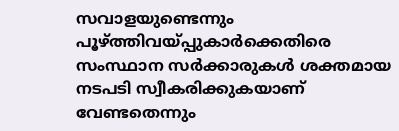സവാളയുണ്ടെന്നും പൂഴ്ത്തിവയ്പ്പുകാർക്കെതിരെ സംസ്ഥാന സർക്കാരുകൾ ശക്തമായ നടപടി സ്വീകരിക്കുകയാണ്
വേണ്ടതെന്നും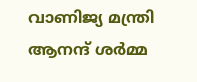വാണിജ്യ മന്ത്രി ആനന്ദ് ശർമ്മ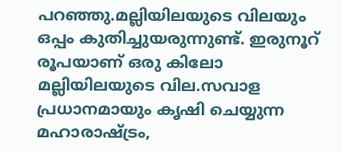പറഞ്ഞു.മല്ലിയിലയുടെ വിലയും ഒപ്പം കുതിച്ചുയരുന്നുണ്ട്. ഇരുനൂറ് രൂപയാണ് ഒരു കിലോ മല്ലിയിലയുടെ വില.സവാള പ്രധാനമായും കൃഷി ചെയ്യുന്ന മഹാരാഷ്ട്രം,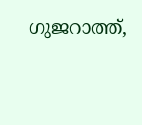ഗുജറാത്ത്,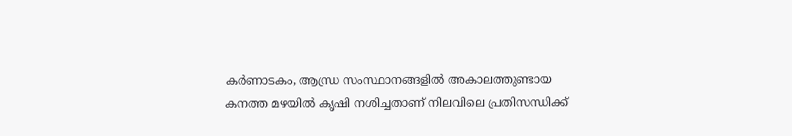കർണാടകം, ആന്ധ്ര സംസ്ഥാനങ്ങളിൽ അകാലത്തുണ്ടായ
കനത്ത മഴയിൽ കൃഷി നശിച്ചതാണ് നിലവിലെ പ്രതിസന്ധിക്ക്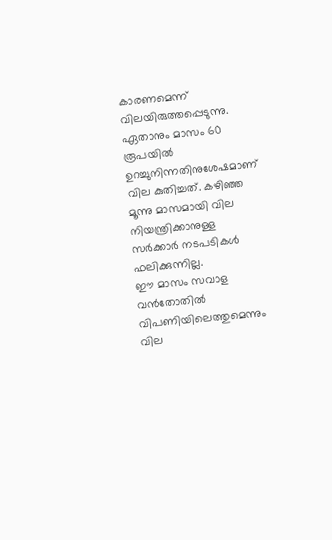കാരണമെന്ന് വിലയിരുത്തപ്പെടുന്നു. ഏതാനും മാസം 60 രൂപയിൽ ഉറച്ചുനിന്നതിനുശേഷമാണ് വില കുതിച്ചത്. കഴിഞ്ഞ മൂന്നു മാസമായി വില നിയന്ത്രിക്കാനുള്ള സർക്കാർ നടപടികൾ ഫലിക്കുന്നില്ല.
ഈ മാസം സവാള വൻതോതിൽ വിപണിയിലെത്തുമെന്നും വില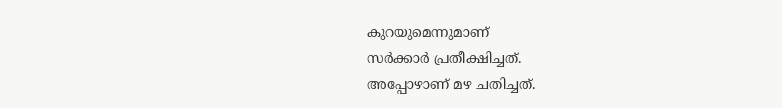കുറയുമെന്നുമാണ്
സർക്കാർ പ്രതീക്ഷിച്ചത്.
അപ്പോഴാണ് മഴ ചതിച്ചത്.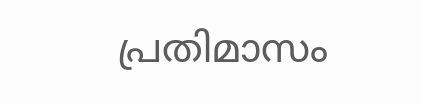പ്രതിമാസം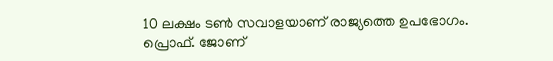10 ലക്ഷം ടൺ സവാളയാണ് രാജ്യത്തെ ഉപഭോഗം.
പ്രൊഫ്. ജോണ്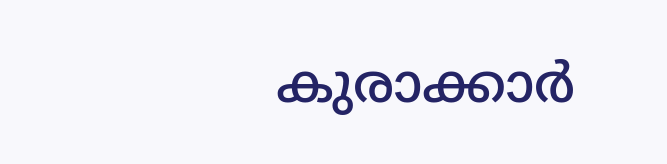കുരാക്കാർ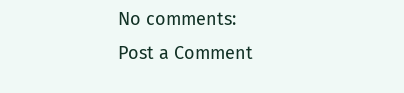No comments:
Post a Comment